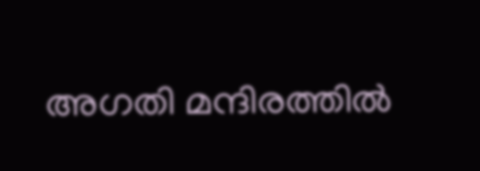അഗതി മന്ദിരത്തില്‍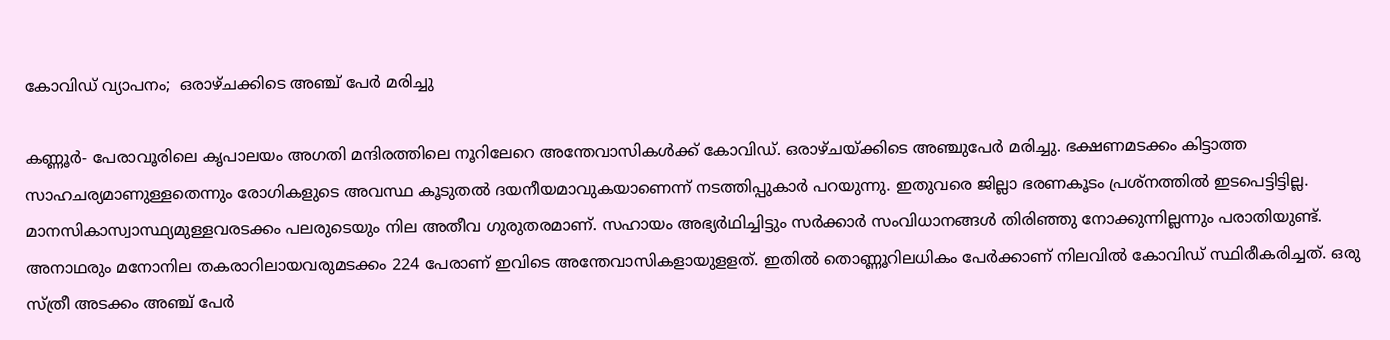കോവിഡ് വ്യാപനം;  ഒരാഴ്ചക്കിടെ അഞ്ച് പേര്‍ മരിച്ചു

കണ്ണൂര്‍- പേരാവൂരിലെ കൃപാലയം അഗതി മന്ദിരത്തിലെ നൂറിലേറെ അന്തേവാസികള്‍ക്ക് കോവിഡ്. ഒരാഴ്ചയ്ക്കിടെ അഞ്ചുപേര്‍ മരിച്ചു. ഭക്ഷണമടക്കം കിട്ടാത്ത സാഹചര്യമാണുള്ളതെന്നും രോഗികളുടെ അവസ്ഥ കൂടുതല്‍ ദയനീയമാവുകയാണെന്ന് നടത്തിപ്പുകാര്‍ പറയുന്നു. ഇതുവരെ ജില്ലാ ഭരണകൂടം പ്രശ്നത്തില്‍ ഇടപെട്ടിട്ടില്ല. മാനസികാസ്വാസ്ഥ്യമുള്ളവരടക്കം പലരുടെയും നില അതീവ ഗുരുതരമാണ്. സഹായം അഭ്യര്‍ഥിച്ചിട്ടും സര്‍ക്കാര്‍ സംവിധാനങ്ങള്‍ തിരിഞ്ഞു നോക്കുന്നില്ലന്നും പരാതിയുണ്ട്. അനാഥരും മനോനില തകരാറിലായവരുമടക്കം 224 പേരാണ് ഇവിടെ അന്തേവാസികളായുളളത്. ഇതില്‍ തൊണ്ണൂറിലധികം പേര്‍ക്കാണ് നിലവില്‍ കോവിഡ് സ്ഥിരീകരിച്ചത്. ഒരു സ്ത്രീ അടക്കം അഞ്ച് പേര്‍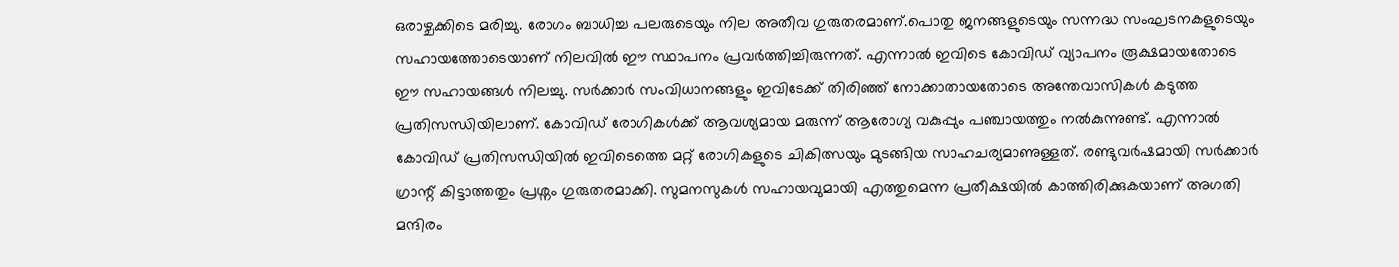ഒരാഴ്ചക്കിടെ മരിച്ചു. രോഗം ബാധിച്ച പലരുടെയും നില അതീവ ഗുരുതരമാണ്.പൊതു ജനങ്ങളുടെയും സന്നദ്ധ സംഘടനകളുടെയും സഹായത്തോടെയാണ് നിലവില്‍ ഈ സ്ഥാപനം പ്രവര്‍ത്തിച്ചിരുന്നത്. എന്നാല്‍ ഇവിടെ കോവിഡ് വ്യാപനം രൂക്ഷമായതോടെ ഈ സഹായങ്ങള്‍ നിലച്ചു. സര്‍ക്കാര്‍ സംവിധാനങ്ങളും ഇവിടേക്ക് തിരിഞ്ഞ് നോക്കാതായതോടെ അന്തേവാസികള്‍ കടുത്ത പ്രതിസന്ധിയിലാണ്. കോവിഡ് രോഗികള്‍ക്ക് ആവശ്യമായ മരുന്ന് ആരോഗ്യ വകുപ്പും പഞ്ചായത്തും നല്‍കുന്നുണ്ട്. എന്നാല്‍ കോവിഡ് പ്രതിസന്ധിയില്‍ ഇവിടെത്തെ മറ്റ് രോഗികളുടെ ചികിത്സയും മുടങ്ങിയ സാഹചര്യമാണുള്ളത്. രണ്ടുവര്‍ഷമായി സര്‍ക്കാര്‍ ഗ്രാന്റ് കിട്ടാത്തതും പ്രശ്നം ഗുരുതരമാക്കി. സുമനസുകള്‍ സഹായവുമായി എത്തുമെന്ന പ്രതീക്ഷയില്‍ കാത്തിരിക്കുകയാണ് അഗതി മന്ദിരം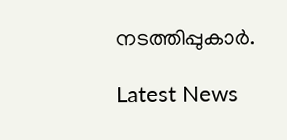നടത്തിപ്പുകാര്‍.

Latest News